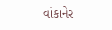વાંકાનેર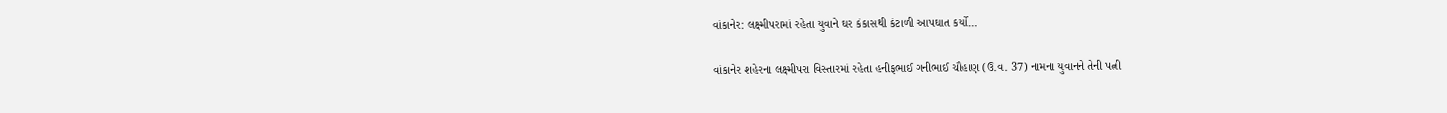વાંકાનેર: લક્ષ્મીપરામાં રહેતા યુવાને ઘર કંકાસથી કંટાળી આપઘાત કર્યો…

વાંકાનેર શહેરના લક્ષ્મીપરા વિસ્તારમાં રહેતા હનીફભાઈ ગનીભાઈ ચૌહાણ (ઉ.વ. 37) નામના યુવાનને તેની પત્ની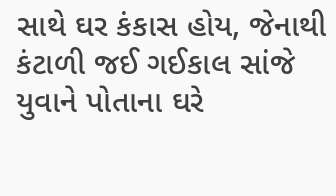સાથે ઘર કંકાસ હોય, જેનાથી કંટાળી જઈ ગઈકાલ સાંજે યુવાને પોતાના ઘરે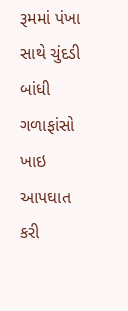રૂમમાં પંખા સાથે ચુંદડી બાંધી ગળાફાંસો ખાઇ આપઘાત કરી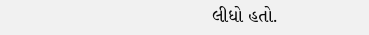લીધો હતો.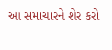આ સમાચારને શેર કરો